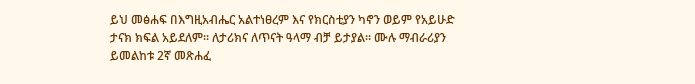ይህ መፅሐፍ በእግዚአብሔር አልተነፀረም እና የክርስቲያን ካኖን ወይም የአይሁድ ታናክ ክፍል አይደለም። ለታሪክና ለጥናት ዓላማ ብቻ ይታያል። ሙሉ ማብራሪያን ይመልከቱ 2ኛ መጽሐፈ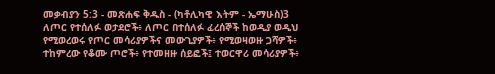መቃብያን 5:3 - መጽሐፍ ቅዱስ - (ካቶሊካዊ እትም - ኤማሁስ)3 ለጦር የተሰለፉ ወታደሮች፥ ለጦር በተሰለፉ ፈረሰኞች ከወዲያ ወዲህ የሚወረወሩ የጦር መሳሪያዎችና መውጊያዎች፥ የሚወዛወዙ ጋሻዎች፥ ተከምረው የቆሙ ጦሮች፥ የተመዘዙ ሰይፎች፤ ተወርዋሪ መሳሪያዎች፥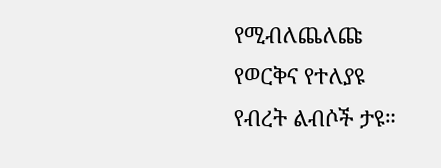የሚብለጨለጩ የወርቅና የተለያዩ የብረት ልብሶች ታዩ።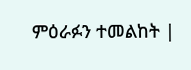ምዕራፉን ተመልከት |